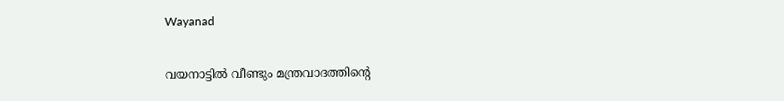Wayanad

വയനാട്ടിൽ വീണ്ടും മന്ത്രവാദത്തിന്റെ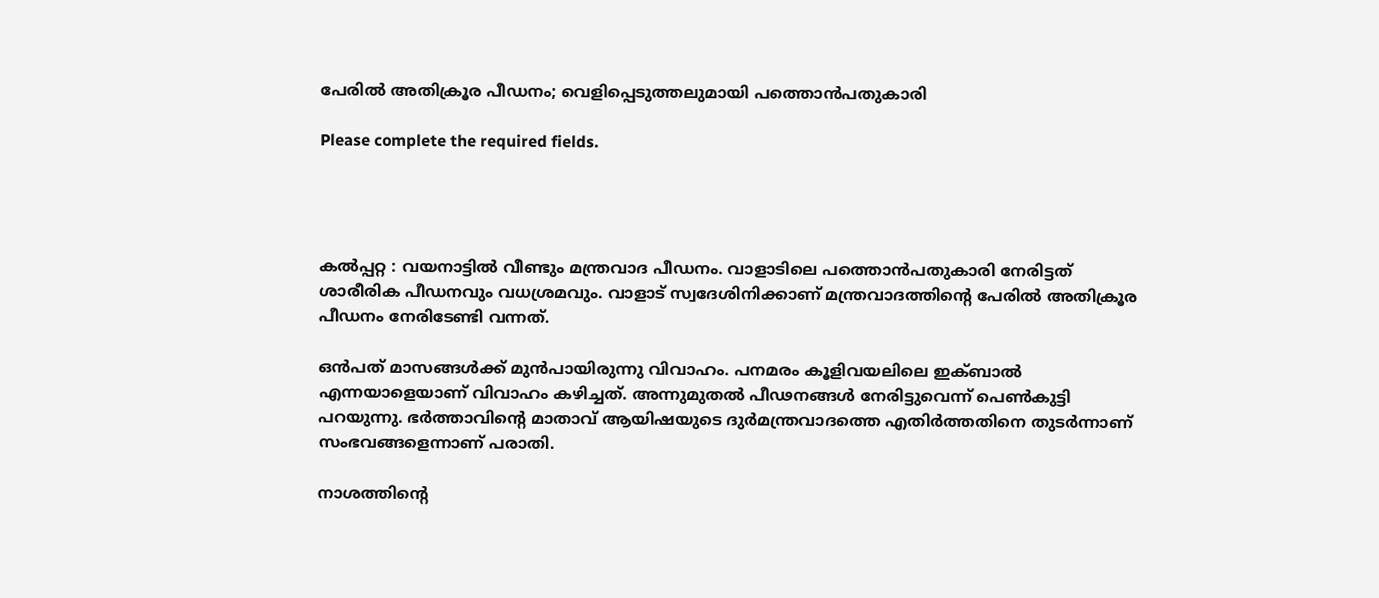പേരിൽ അതിക്രൂര പീഡനം; വെളിപ്പെടുത്തലുമായി പത്തൊൻപതുകാരി

Please complete the required fields.




കൽപ്പറ്റ : വയനാട്ടിൽ വീണ്ടും മന്ത്രവാദ പീഡനം. വാളാടിലെ പത്തൊൻപതുകാരി നേരിട്ടത്‌ ശാരീരിക പീഡനവും വധശ്രമവും. വാളാട്‌ സ്വദേശിനിക്കാണ്‌ മന്ത്രവാദത്തിന്റെ പേരിൽ അതിക്രൂര പീഡനം നേരിടേണ്ടി വന്നത്‌.

ഒൻപത്‌ മാസങ്ങൾക്ക്‌ മുൻപായിരുന്നു വിവാഹം. പനമരം കൂളിവയലിലെ ഇക്ബാൽ എന്നയാളെയാണ്‌ വിവാഹം കഴിച്ചത്‌. അന്നുമുതൽ പീഢനങ്ങൾ നേരിട്ടുവെന്ന് പെൺകുട്ടി പറയുന്നു. ഭര്‍ത്താവിന്റെ മാതാവ് ആയിഷയുടെ ദുര്‍മന്ത്രവാദത്തെ എതിര്‍ത്തതിനെ തുടർന്നാണ്‌ സംഭവങ്ങളെന്നാണ്‌ പരാതി.

നാശത്തിന്റെ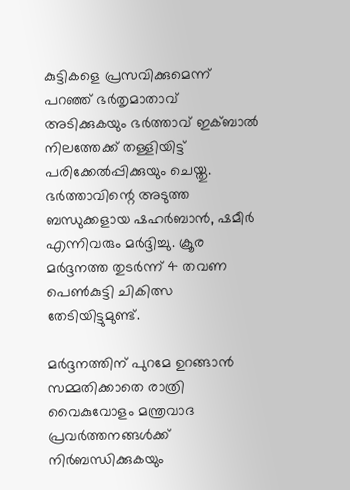കുട്ടികളെ പ്രസവിക്കുമെന്ന് പറഞ്ഞ് ഭര്‍തൃമാതാവ് അടിക്കുകയും ഭര്‍ത്താവ് ഇക്ബാല്‍ നിലത്തേക്ക് തള്ളിയിട്ട് പരിക്കേല്‍പ്പിക്കുയും ചെയ്തു. ഭര്‍ത്താവിന്റെ അടുത്ത ബന്ധുക്കളായ ഷഹര്‍ബാന്‍, ഷമീര്‍ എന്നിവരും മർദ്ദിച്ചു. ക്രൂര മര്‍ദ്ദനത്ത തുടര്‍ന്ന് 4 തവണ പെൺകുട്ടി ചികിത്സ തേടിയിട്ടുമുണ്ട്.

മര്‍ദ്ദനത്തിന് പുറമേ ഉറങ്ങാന്‍ സമ്മതിക്കാതെ രാത്രി വൈകുവോളം മന്ത്രവാദ പ്രവര്‍ത്തനങ്ങള്‍ക്ക് നിര്‍ബന്ധിക്കുകയും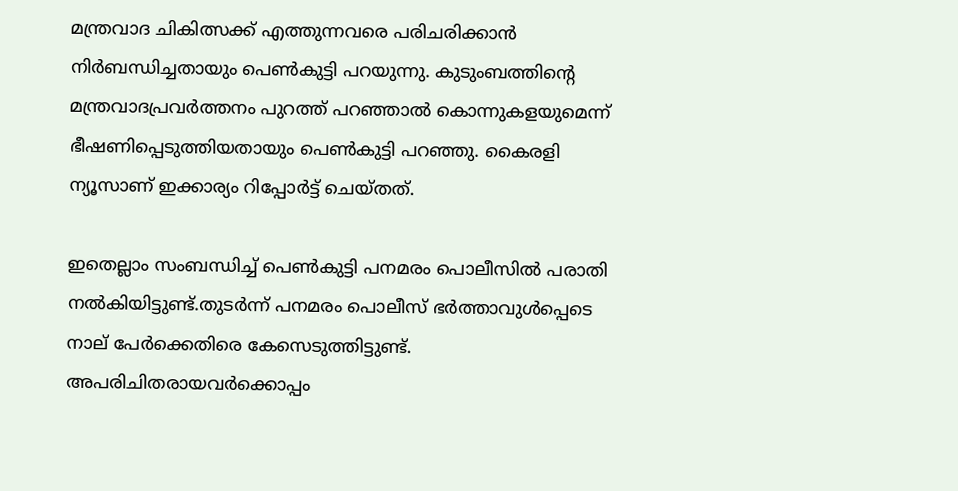മന്ത്രവാദ ചികിത്സക്ക് എത്തുന്നവരെ പരിചരിക്കാൻ ‍ നിര്‍ബന്ധിച്ചതായും പെൺകുട്ടി പറയുന്നു. കുടുംബത്തിന്റെ മന്ത്രവാദപ്രവര്‍ത്തനം പുറത്ത് പറഞ്ഞാല്‍ കൊന്നുകളയുമെന്ന് ഭീഷണിപ്പെടുത്തിയതായും പെണ്‍കുട്ടി പറഞ്ഞു. കൈരളി ന്യൂസാണ് ഇക്കാര്യം റിപ്പോർട്ട് ചെയ്തത്.

ഇതെല്ലാം സംബന്ധിച്ച്‌ പെൺകുട്ടി പനമരം പൊലീസിൽ പരാതി നൽകിയിട്ടുണ്ട്‌.തുടര്‍ന്ന് പനമരം പൊലീസ് ഭര്‍ത്താവുള്‍പ്പെടെ നാല് പേര്‍ക്കെതിരെ കേസെടുത്തിട്ടുണ്ട്. അപരിചിതരായവർക്കൊപ്പം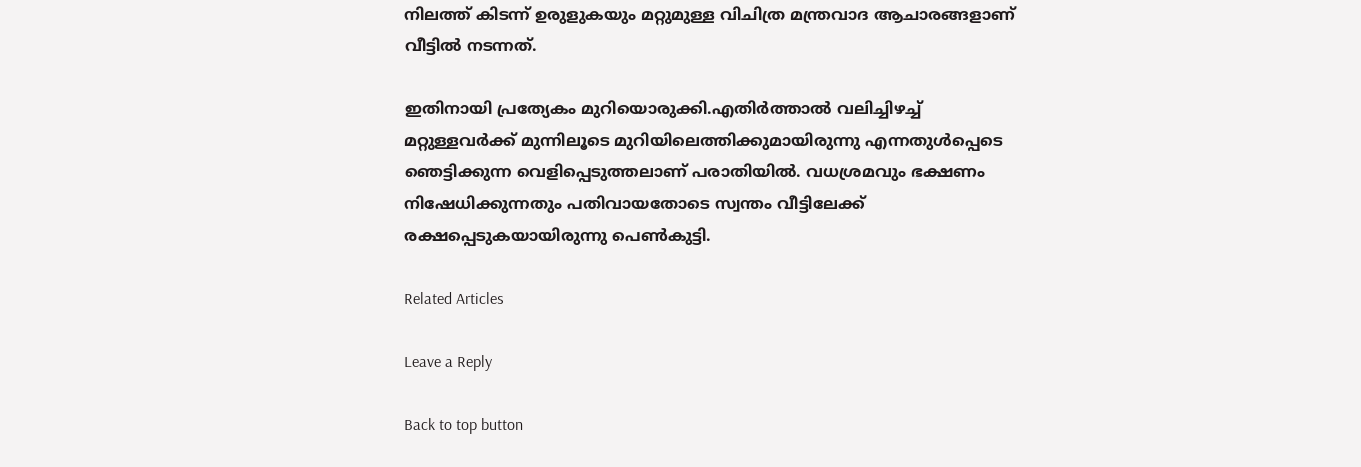നിലത്ത്‌ കിടന്ന് ഉരുളുകയും മറ്റുമുള്ള വിചിത്ര മന്ത്രവാദ ആചാരങ്ങളാണ്‌ വീട്ടിൽ നടന്നത്‌.

ഇതിനായി പ്രത്യേകം മുറിയൊരുക്കി.എതിർത്താൽ വലിച്ചിഴച്ച്‌ മറ്റുള്ളവർക്ക്‌ മുന്നിലൂടെ മുറിയിലെത്തിക്കുമായിരുന്നു എന്നതുൾപ്പെടെ ഞെട്ടിക്കുന്ന വെളിപ്പെടുത്തലാണ്‌ പരാതിയിൽ. വധശ്രമവും ഭക്ഷണം നിഷേധിക്കുന്നതും പതിവായതോടെ സ്വന്തം വീട്ടിലേക്ക്‌ രക്ഷപ്പെടുകയായിരുന്നു പെൺകുട്ടി.

Related Articles

Leave a Reply

Back to top button